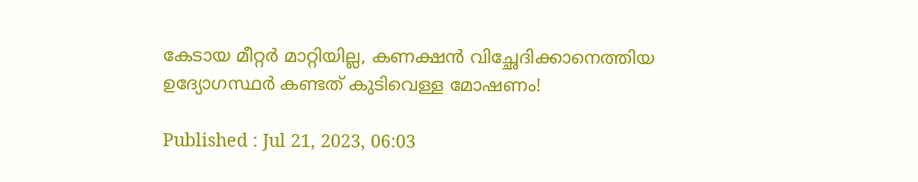കേടായ മീറ്റർ മാറ്റിയില്ല, കണക്ഷൻ വിച്ഛേദിക്കാനെത്തിയ ഉദ്യോഗസ്ഥർ കണ്ടത് കുടിവെള്ള മോഷണം!

Published : Jul 21, 2023, 06:03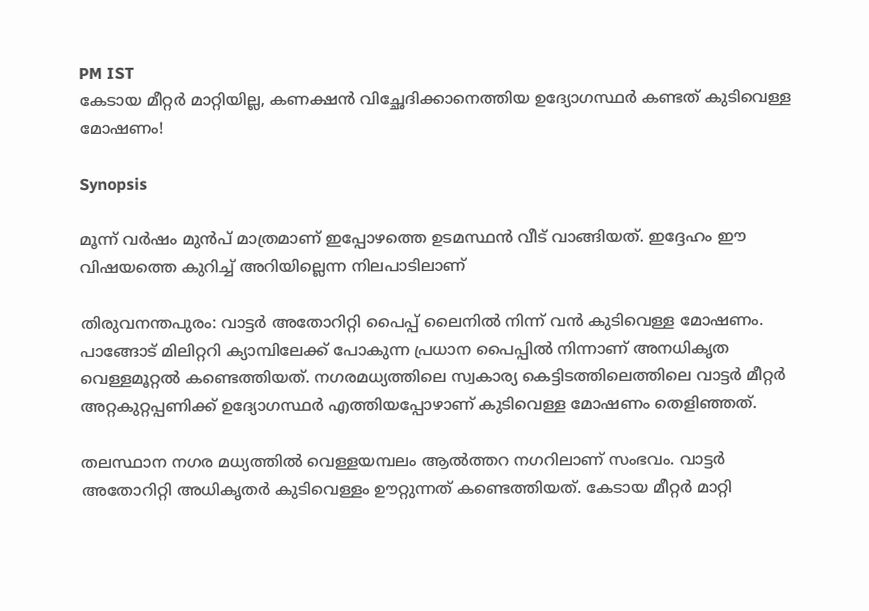PM IST
കേടായ മീറ്റർ മാറ്റിയില്ല, കണക്ഷൻ വിച്ഛേദിക്കാനെത്തിയ ഉദ്യോഗസ്ഥർ കണ്ടത് കുടിവെള്ള മോഷണം!

Synopsis

മൂന്ന് വര്‍ഷം മുൻപ് മാത്രമാണ് ഇപ്പോഴത്തെ ഉടമസ്ഥൻ വീട് വാങ്ങിയത്. ഇദ്ദേഹം ഈ വിഷയത്തെ കുറിച്ച് അറിയില്ലെന്ന നിലപാടിലാണ്

തിരുവനന്തപുരം: വാട്ടര്‍ അതോറിറ്റി പൈപ്പ് ലൈനിൽ നിന്ന് വൻ കുടിവെള്ള മോഷണം. പാങ്ങോട് മിലിറ്ററി ക്യാമ്പിലേക്ക് പോകുന്ന പ്രധാന പൈപ്പിൽ നിന്നാണ് അനധികൃത വെള്ളമൂറ്റൽ കണ്ടെത്തിയത്. നഗരമധ്യത്തിലെ സ്വകാര്യ കെട്ടിടത്തിലെത്തിലെ വാട്ടര്‍ മീറ്റര്‍ അറ്റകുറ്റപ്പണിക്ക് ഉദ്യോഗസ്ഥർ എത്തിയപ്പോഴാണ് കുടിവെള്ള മോഷണം തെളിഞ്ഞത്.

തലസ്ഥാന നഗര മധ്യത്തിൽ വെള്ളയമ്പലം ആൽത്തറ നഗറിലാണ് സംഭവം. വാട്ടര്‍ അതോറിറ്റി അധികൃതർ കുടിവെള്ളം ഊറ്റുന്നത് കണ്ടെത്തിയത്. കേടായ മീറ്റർ മാറ്റി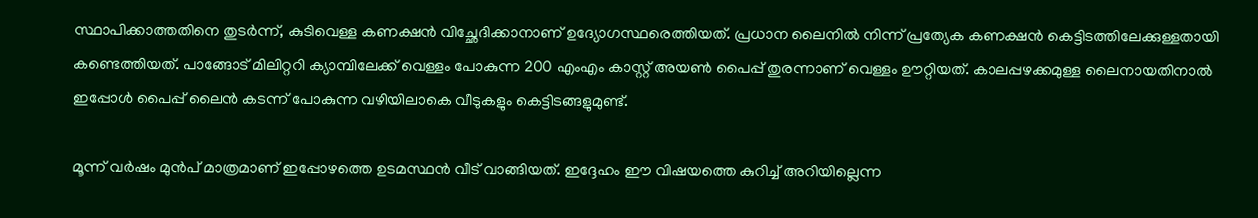സ്ഥാപിക്കാത്തതിനെ തുടര്‍ന്ന്, കുടിവെള്ള കണക്ഷൻ വിച്ഛേദിക്കാനാണ് ഉദ്യോഗസ്ഥരെത്തിയത്. പ്രധാന ലൈനിൽ നിന്ന് പ്രത്യേക കണക്ഷൻ കെട്ടിടത്തിലേക്കുള്ളതായി കണ്ടെത്തിയത്. പാങ്ങോട് മിലിറ്ററി ക്യാമ്പിലേക്ക് വെള്ളം പോകുന്ന 200 എംഎം കാസ്റ്റ് അയൺ പൈപ്പ് തുരന്നാണ് വെള്ളം ഊറ്റിയത്. കാലപ്പഴക്കമുള്ള ലൈനായതിനാൽ ഇപ്പോൾ പൈപ്പ് ലൈൻ കടന്ന് പോകുന്ന വഴിയിലാകെ വീടുകളും കെട്ടിടങ്ങളുമുണ്ട്.

മൂന്ന് വര്‍ഷം മുൻപ് മാത്രമാണ് ഇപ്പോഴത്തെ ഉടമസ്ഥൻ വീട് വാങ്ങിയത്. ഇദ്ദേഹം ഈ വിഷയത്തെ കുറിച്ച് അറിയില്ലെന്ന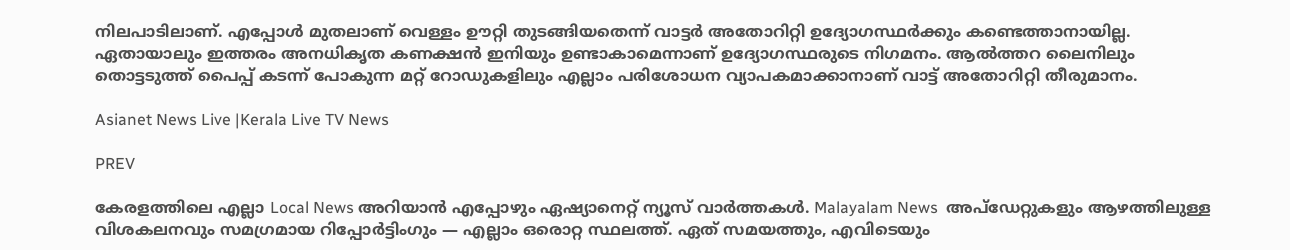നിലപാടിലാണ്. എപ്പോൾ മുതലാണ് വെള്ളം ഊറ്റി തുടങ്ങിയതെന്ന് വാട്ടർ അതോറിറ്റി ഉദ്യോഗസ്ഥർക്കും കണ്ടെത്താനായില്ല. ഏതായാലും ഇത്തരം അനധികൃത കണക്ഷൻ ഇനിയും ഉണ്ടാകാമെന്നാണ് ഉദ്യോഗസ്ഥരുടെ നിഗമനം. ആൽത്തറ ലൈനിലും തൊട്ടടുത്ത് പൈപ്പ് കടന്ന് പോകുന്ന മറ്റ് റോഡുകളിലും എല്ലാം പരിശോധന വ്യാപകമാക്കാനാണ് വാട്ട്‍ അതോറിറ്റി തീരുമാനം.

Asianet News Live |Kerala Live TV News

PREV

കേരളത്തിലെ എല്ലാ Local News അറിയാൻ എപ്പോഴും ഏഷ്യാനെറ്റ് ന്യൂസ് വാർത്തകൾ. Malayalam News  അപ്‌ഡേറ്റുകളും ആഴത്തിലുള്ള വിശകലനവും സമഗ്രമായ റിപ്പോർട്ടിംഗും — എല്ലാം ഒരൊറ്റ സ്ഥലത്ത്. ഏത് സമയത്തും, എവിടെയും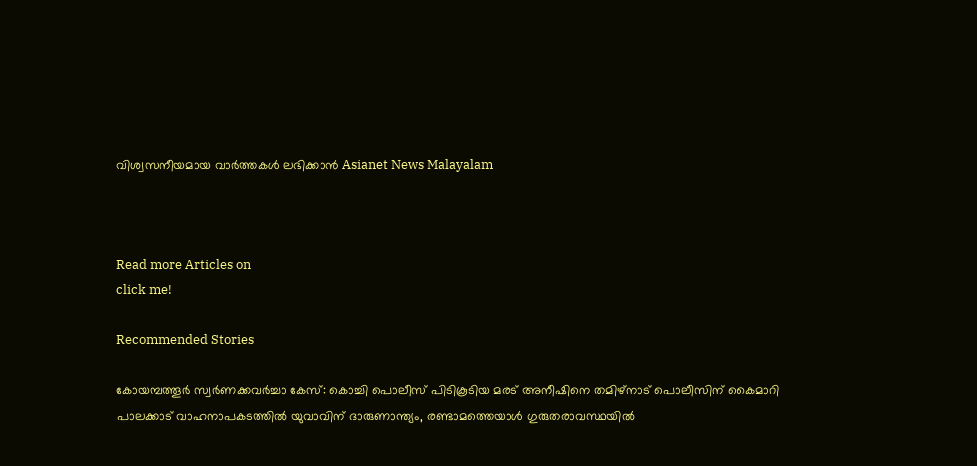വിശ്വസനീയമായ വാർത്തകൾ ലഭിക്കാൻ Asianet News Malayalam



Read more Articles on
click me!

Recommended Stories

കോയമ്പത്തൂര്‍ സ്വര്‍ണക്കവര്‍ച്ചാ കേസ്: കൊച്ചി പൊലീസ് പിടികൂടിയ മരട് അനീഷിനെ തമിഴ്നാട് പൊലീസിന് കൈമാറി
പാലക്കാട് വാഹനാപകടത്തിൽ യുവാവിന് ദാരുണാന്ത്യം, രണ്ടാമത്തെയാൾ ഗുരുതരാവസ്ഥയിൽ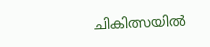ചികിത്സയിൽ